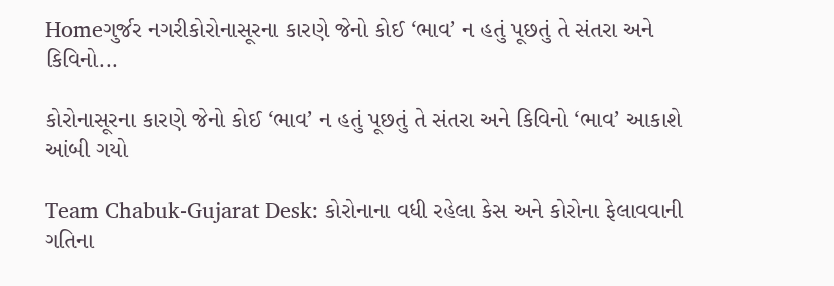Homeગુર્જર નગરીકોરોનાસૂરના કારણે જેનો કોઈ ‘ભાવ’ ન હતું પૂછતું તે સંતરા અને કિવિનો...

કોરોનાસૂરના કારણે જેનો કોઈ ‘ભાવ’ ન હતું પૂછતું તે સંતરા અને કિવિનો ‘ભાવ’ આકાશે આંબી ગયો

Team Chabuk-Gujarat Desk: કોરોનાના વધી રહેલા કેસ અને કોરોના ફેલાવવાની ગતિના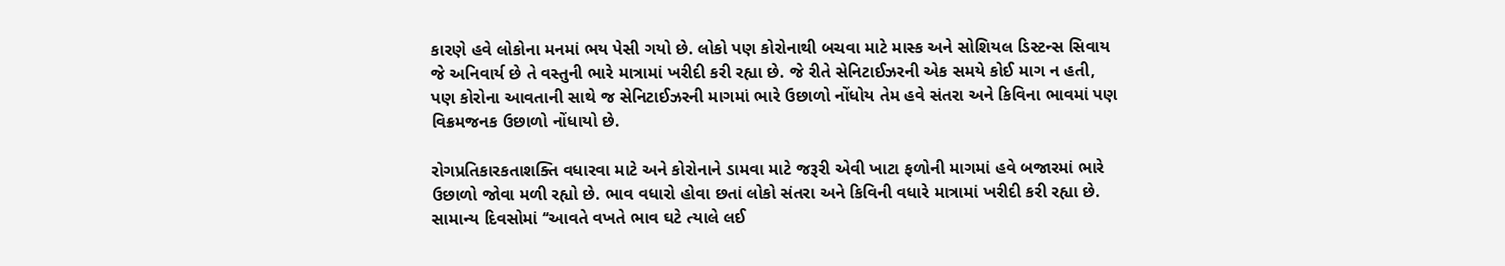કારણે હવે લોકોના મનમાં ભય પેસી ગયો છે. લોકો પણ કોરોનાથી બચવા માટે માસ્ક અને સોશિયલ ડિસ્ટન્સ સિવાય જે અનિવાર્ય છે તે વસ્તુની ભારે માત્રામાં ખરીદી કરી રહ્યા છે. જે રીતે સેનિટાઈઝરની એક સમયે કોઈ માગ ન હતી, પણ કોરોના આવતાની સાથે જ સેનિટાઈઝરની માગમાં ભારે ઉછાળો નોંધોય તેમ હવે સંતરા અને કિવિના ભાવમાં પણ વિક્રમજનક ઉછાળો નોંધાયો છે.

રોગપ્રતિકારકતાશક્તિ વધારવા માટે અને કોરોનાને ડામવા માટે જરૂરી એવી ખાટા ફળોની માગમાં હવે બજારમાં ભારે ઉછાળો જોવા મળી રહ્યો છે. ભાવ વધારો હોવા છતાં લોકો સંતરા અને કિવિની વધારે માત્રામાં ખરીદી કરી રહ્યા છે. સામાન્ય દિવસોમાં ‘‘આવતે વખતે ભાવ ઘટે ત્યાલે લઈ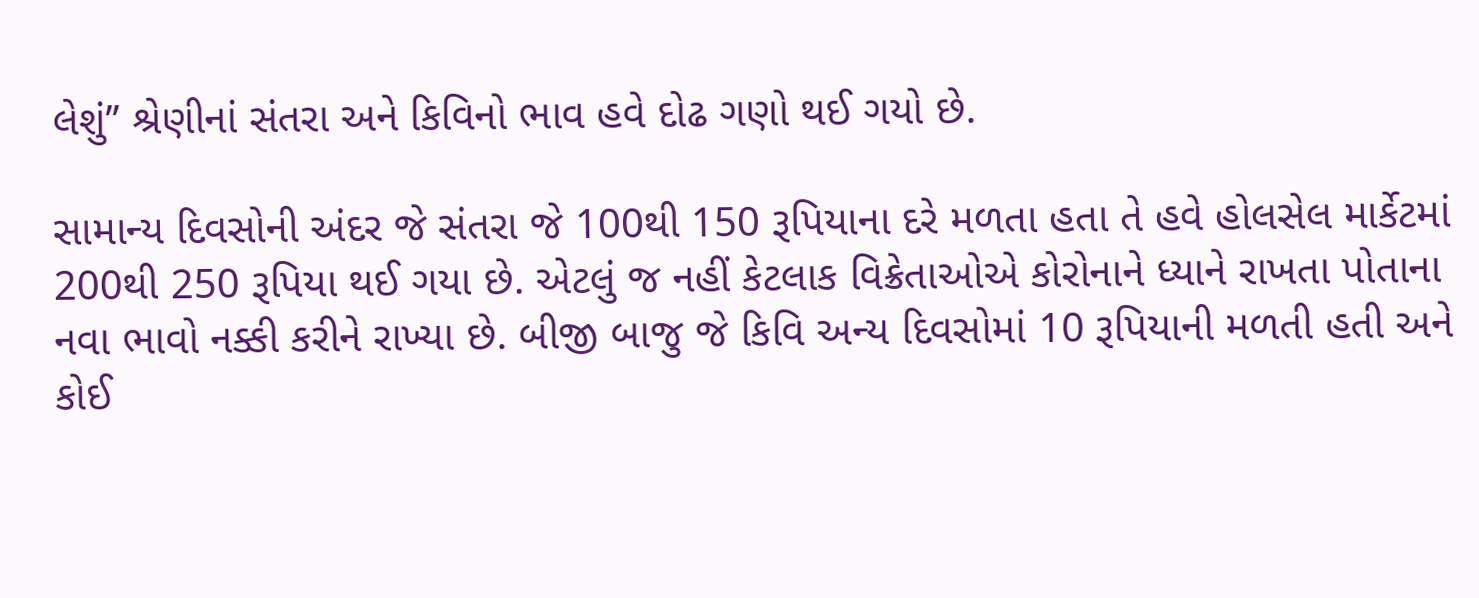લેશું’’ શ્રેણીનાં સંતરા અને કિવિનો ભાવ હવે દોઢ ગણો થઈ ગયો છે.

સામાન્ય દિવસોની અંદર જે સંતરા જે 100થી 150 રૂપિયાના દરે મળતા હતા તે હવે હોલસેલ માર્કેટમાં 200થી 250 રૂપિયા થઈ ગયા છે. એટલું જ નહીં કેટલાક વિક્રેતાઓએ કોરોનાને ધ્યાને રાખતા પોતાના નવા ભાવો નક્કી કરીને રાખ્યા છે. બીજી બાજુ જે કિવિ અન્ય દિવસોમાં 10 રૂપિયાની મળતી હતી અને કોઈ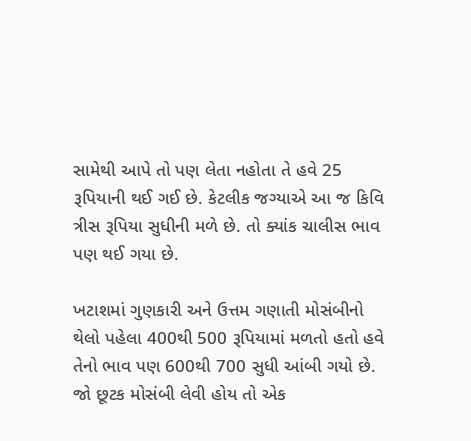સામેથી આપે તો પણ લેતા નહોતા તે હવે 25 રૂપિયાની થઈ ગઈ છે. કેટલીક જગ્યાએ આ જ કિવિ ત્રીસ રૂપિયા સુધીની મળે છે. તો ક્યાંક ચાલીસ ભાવ પણ થઈ ગયા છે.

ખટાશમાં ગુણકારી અને ઉત્તમ ગણાતી મોસંબીનો થેલો પહેલા 400થી 500 રૂપિયામાં મળતો હતો હવે તેનો ભાવ પણ 600થી 700 સુધી આંબી ગયો છે. જો છૂટક મોસંબી લેવી હોય તો એક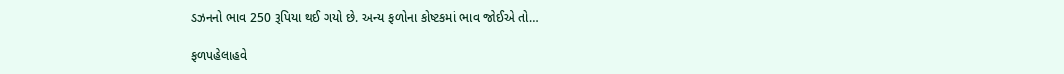ડઝનનો ભાવ 250 રૂપિયા થઈ ગયો છે. અન્ય ફળોના કોષ્ટકમાં ભાવ જોઈએ તો…

ફળપહેલાહવે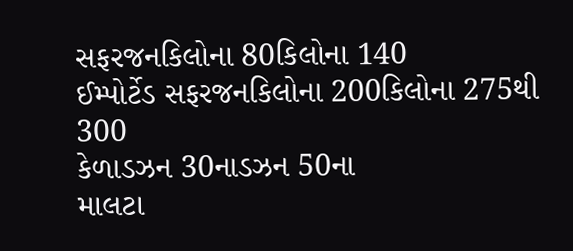સફરજનકિલોના 80કિલોના 140
ઈમ્પોર્ટેડ સફરજનકિલોના 200કિલોના 275થી 300
કેળાડઝન 30નાડઝન 50ના
માલટા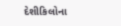દેશીકિલોના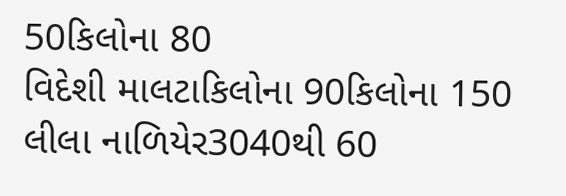50કિલોના 80
વિદેશી માલટાકિલોના 90કિલોના 150
લીલા નાળિયેર3040થી 60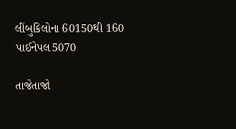લીંબુકિલોના 60150થી 160
પાઈનેપલ5070

તાજેતાજો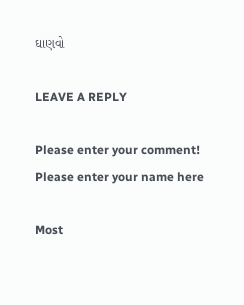ઘાણવો

LEAVE A REPLY

Please enter your comment!
Please enter your name here

Most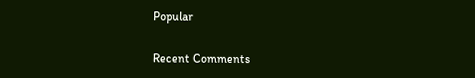Popular

Recent Comments